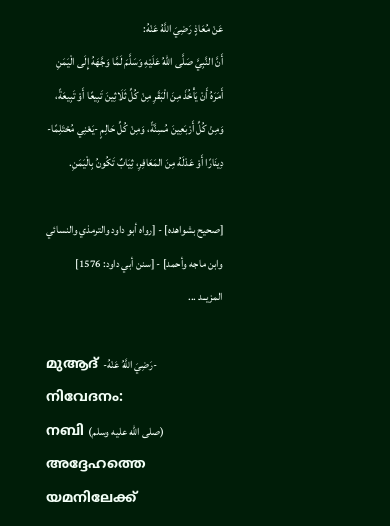عَنْ مُعَاذٍ رَضِيَ اللَّهُ عَنْهُ:
أَنَّ النَّبِيَّ صَلَّى اللهُ عَلَيْهِ وَسَلَّمَ لَمَّا وَجَّهَهُ إِلَى الْيَمَنِ أَمَرَهُ أَنْ يَأْخُذَ مِنَ الْبَقَرِ مِنْ كُلِّ ثَلَاثِينَ تَبِيعًا أَوْ تَبِيعَةً، وَمِنْ كُلِّ أَرْبَعِينَ مُسِنَّةً، وَمِنْ كُلِّ حَالِمٍ -يَعْنِي مُحْتَلِمًا- دِينَارًا أَوْ عَدْلَهُ مِنَ المَعَافِرِ، ثِيَابٌ تَكُونُ بِالْيَمَنِ.

[صحيح بشواهده] - [رواه أبو داود والترمذي والنسائي وابن ماجه وأحمد] - [سنن أبي داود: 1576]
المزيــد ...

മുആദ് -رَضِيَ اللَّهُ عَنْهُ- നിവേദനം:
നബി (صلى الله عليه وسلم) അദ്ദേഹത്തെ യമനിലേക്ക്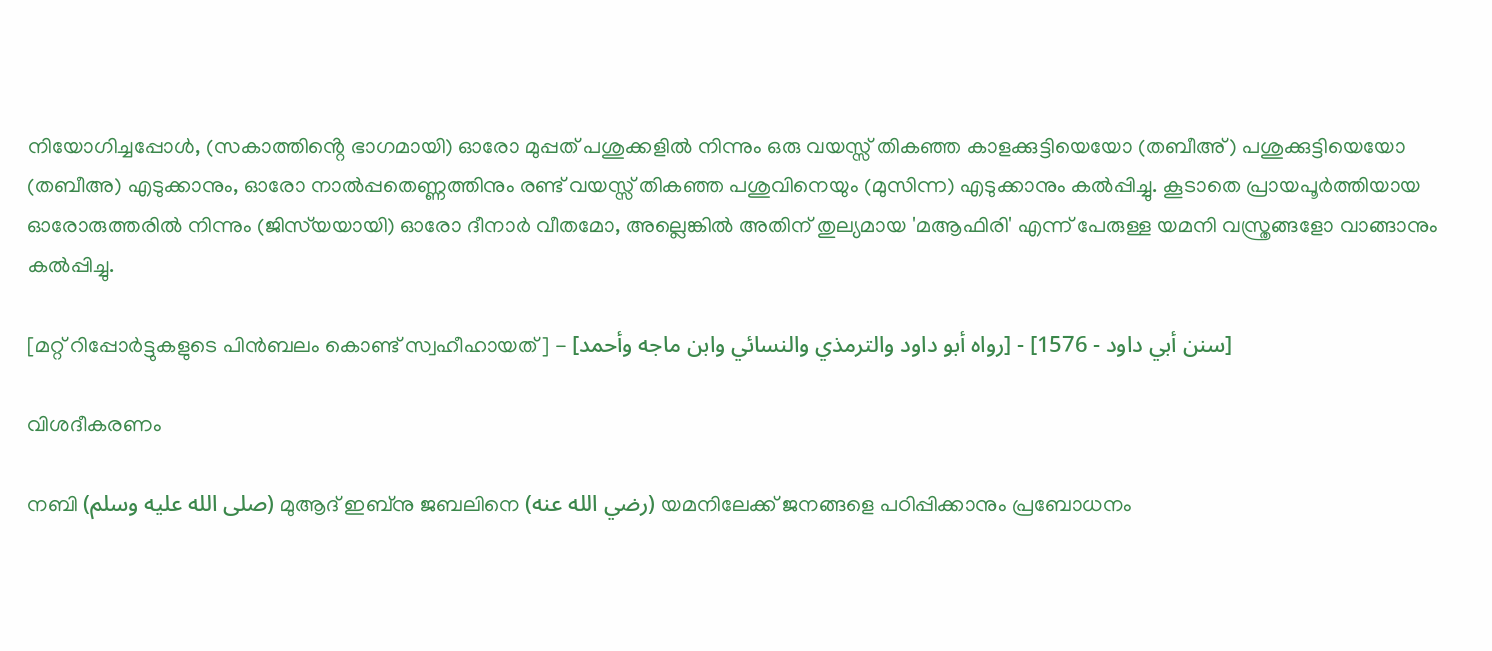നിയോഗിച്ചപ്പോൾ, (സകാത്തിൻ്റെ ഭാഗമായി) ഓരോ മുപ്പത് പശുക്കളിൽ നിന്നും ഒരു വയസ്സ് തികഞ്ഞ കാളക്കുട്ടിയെയോ (തബീഅ്) പശുക്കുട്ടിയെയോ (തബീഅ) എടുക്കാനും, ഓരോ നാൽപ്പതെണ്ണത്തിനും രണ്ട് വയസ്സ് തികഞ്ഞ പശുവിനെയും (മുസിന്ന) എടുക്കാനും കൽപ്പിച്ചു. കൂടാതെ പ്രായപൂർത്തിയായ ഓരോരുത്തരിൽ നിന്നും (ജിസ്‌യയായി) ഓരോ ദീനാർ വീതമോ, അല്ലെങ്കിൽ അതിന് തുല്യമായ 'മആഫിരി' എന്ന് പേരുള്ള യമനി വസ്ത്രങ്ങളോ വാങ്ങാനും കൽപ്പിച്ചു.

[മറ്റ് റിപ്പോർട്ടുകളുടെ പിൻബലം കൊണ്ട് സ്വഹീഹായത്] - [رواه أبو داود والترمذي والنسائي وابن ماجه وأحمد] - [سنن أبي داود - 1576]

വിശദീകരണം

നബി (صلى الله عليه وسلم) മുആദ് ഇബ്നു ജബലിനെ (رضي الله عنه) യമനിലേക്ക് ജനങ്ങളെ പഠിപ്പിക്കാനും പ്രബോധനം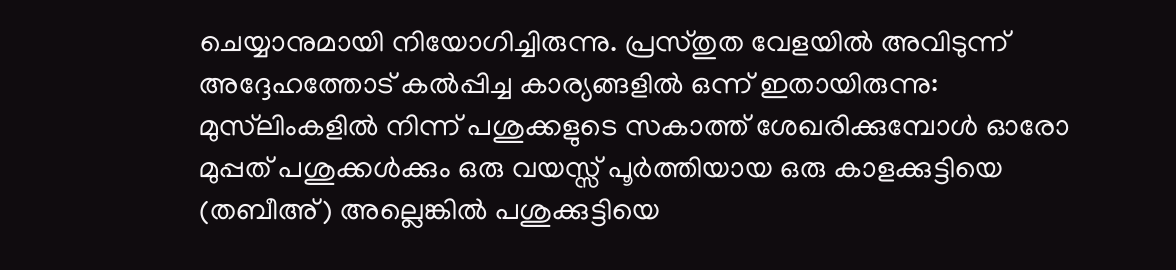ചെയ്യാനുമായി നിയോഗിച്ചിരുന്നു. പ്രസ്തുത വേളയിൽ അവിടുന്ന് അദ്ദേഹത്തോട് കൽപ്പിച്ച കാര്യങ്ങളിൽ ഒന്ന് ഇതായിരുന്നു: മുസ്‌ലിംകളിൽ നിന്ന് പശുക്കളുടെ സകാത്ത് ശേഖരിക്കുമ്പോൾ ഓരോ മുപ്പത് പശുക്കൾക്കും ഒരു വയസ്സ് പൂർത്തിയായ ഒരു കാളക്കുട്ടിയെ (തബീഅ്) അല്ലെങ്കിൽ പശുക്കുട്ടിയെ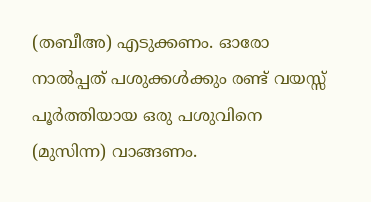(തബീഅ) എടുക്കണം. ഓരോ നാൽപ്പത് പശുക്കൾക്കും രണ്ട് വയസ്സ് പൂർത്തിയായ ഒരു പശുവിനെ (മുസിന്ന) വാങ്ങണം.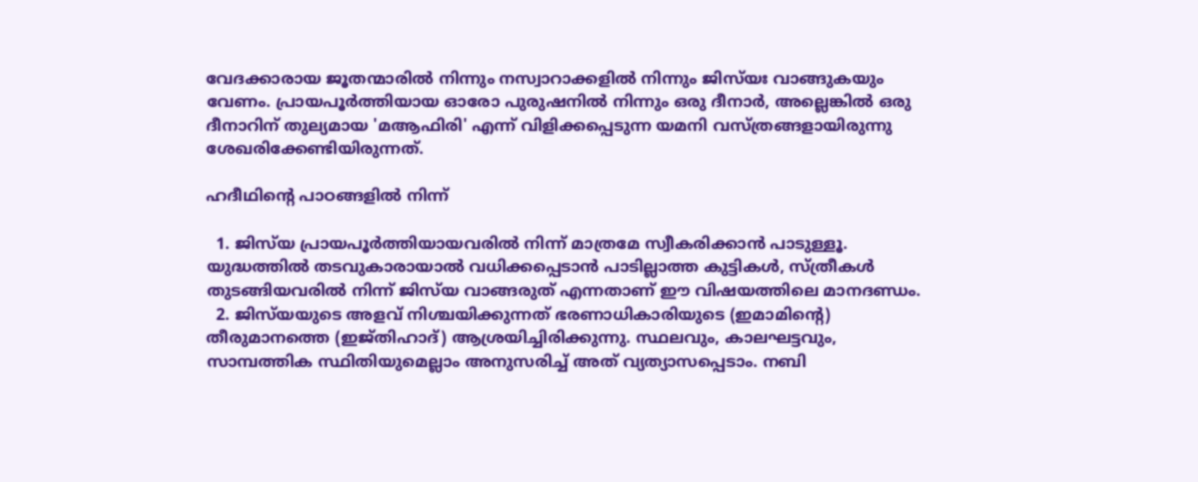വേദക്കാരായ ജൂതന്മാരിൽ നിന്നും നസ്വാറാക്കളിൽ നിന്നും ജിസ്‌യഃ വാങ്ങുകയും വേണം. പ്രായപൂർത്തിയായ ഓരോ പുരുഷനിൽ നിന്നും ഒരു ദീനാർ, അല്ലെങ്കിൽ ഒരു ദീനാറിന് തുല്യമായ 'മആഫിരി' എന്ന് വിളിക്കപ്പെടുന്ന യമനി വസ്ത്രങ്ങളായിരുന്നു ശേഖരിക്കേണ്ടിയിരുന്നത്.

ഹദീഥിൻ്റെ പാഠങ്ങളിൽ നിന്ന്

  1. ജിസ്‌യ പ്രായപൂർത്തിയായവരിൽ നിന്ന് മാത്രമേ സ്വീകരിക്കാൻ പാടുള്ളൂ. യുദ്ധത്തിൽ തടവുകാരായാൽ വധിക്കപ്പെടാൻ പാടില്ലാത്ത കുട്ടികൾ, സ്ത്രീകൾ തുടങ്ങിയവരിൽ നിന്ന് ജിസ്‌യ വാങ്ങരുത് എന്നതാണ് ഈ വിഷയത്തിലെ മാനദണ്ഡം.
  2. ജിസ്‌യയുടെ അളവ് നിശ്ചയിക്കുന്നത് ഭരണാധികാരിയുടെ (ഇമാമിൻ്റെ) തീരുമാനത്തെ (ഇജ്തിഹാദ്) ആശ്രയിച്ചിരിക്കുന്നു. സ്ഥലവും, കാലഘട്ടവും, സാമ്പത്തിക സ്ഥിതിയുമെല്ലാം അനുസരിച്ച് അത് വ്യത്യാസപ്പെടാം. നബി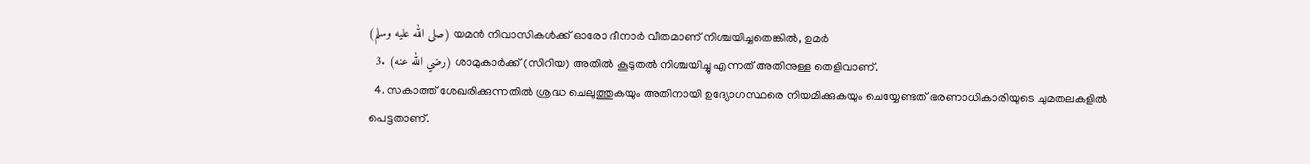(صلى الله عليه وسلم) യമൻ നിവാസികൾക്ക് ഓരോ ദീനാർ വീതമാണ് നിശ്ചയിച്ചതെങ്കിൽ, ഉമർ
  3. (رضي الله عنه) ശാമുകാർക്ക് (സിറിയ) അതിൽ കൂടുതൽ നിശ്ചയിച്ചു എന്നത് അതിനുള്ള തെളിവാണ്.
  4. സകാത്ത് ശേഖരിക്കുന്നതിൽ ശ്രദ്ധ ചെലുത്തുകയും അതിനായി ഉദ്യോഗസ്ഥരെ നിയമിക്കുകയും ചെയ്യേണ്ടത് ഭരണാധികാരിയുടെ ചുമതലകളിൽ പെട്ടതാണ്.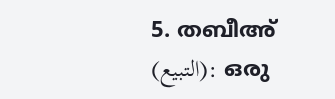5. തബീഅ് (التبيع): ഒരു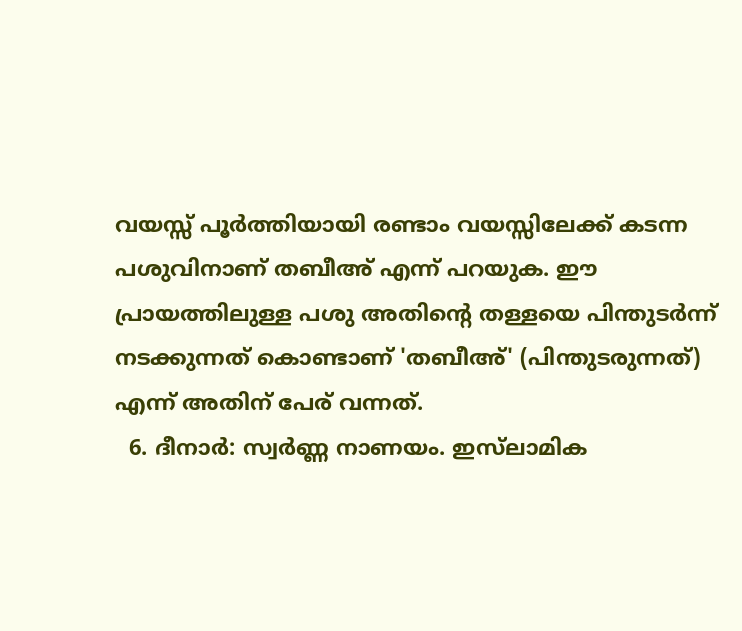വയസ്സ് പൂർത്തിയായി രണ്ടാം വയസ്സിലേക്ക് കടന്ന പശുവിനാണ് തബീഅ് എന്ന് പറയുക. ഈ പ്രായത്തിലുള്ള പശു അതിൻ്റെ തള്ളയെ പിന്തുടർന്ന് നടക്കുന്നത് കൊണ്ടാണ് 'തബീഅ്' (പിന്തുടരുന്നത്) എന്ന് അതിന് പേര് വന്നത്.
  6. ദീനാർ: സ്വർണ്ണ നാണയം. ഇസ്‌ലാമിക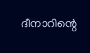ദീനാറിന്റെ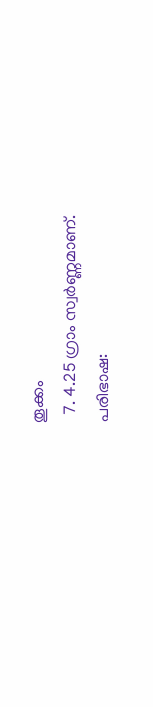തൂക്കം
  7. 4.25 ഗ്രാം സ്വർണ്ണമാണ്.
പരിഭാഷ: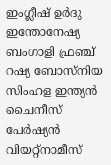ഇംഗ്ലീഷ് ഉർദു ഇന്തോനേഷ്യ ബംഗാളി ഫ്രഞ്ച് റഷ്യ ബോസ്‌നിയ സിംഹള ഇന്ത്യൻ ചൈനീസ് പേർഷ്യൻ വിയറ്റ്നാമീസ്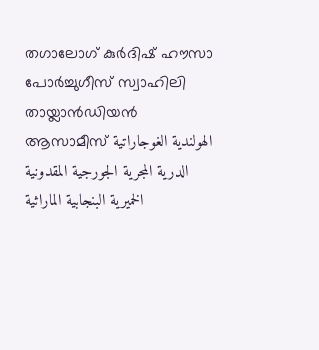തഗാലോഗ് കുർദിഷ് ഹൗസാ പോർച്ചുഗീസ് സ്വാഹിലി തായ്ലാൻഡിയൻ ആസാമീസ് الهولندية الغوجاراتية الدرية المجرية الجورجية المقدونية الخميرية البنجابية الماراثية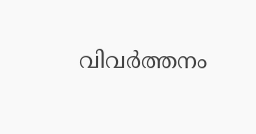വിവർത്തനം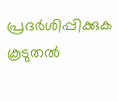പ്രദർശിപ്പിക്കുക
കൂടുതൽ